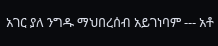አገር ያለ ንግዱ ማህበረሰብ አይገነባም --- አቶ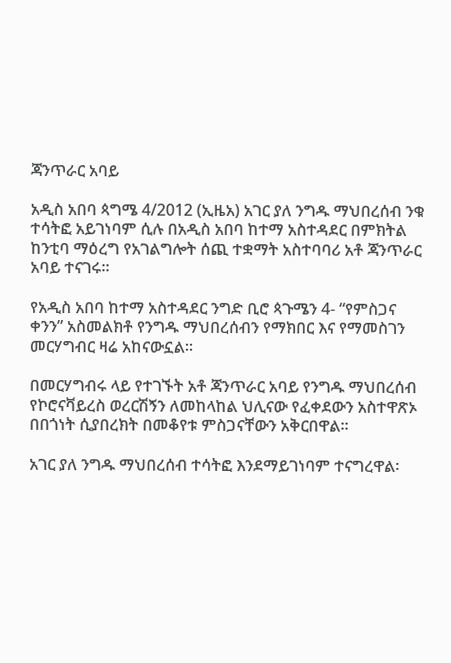ጃንጥራር አባይ

አዲስ አበባ ጳግሜ 4/2012 (ኢዜአ) አገር ያለ ንግዱ ማህበረሰብ ንቁ ተሳትፎ አይገነባም ሲሉ በአዲስ አበባ ከተማ አስተዳደር በምክትል ከንቲባ ማዕረግ የአገልግሎት ሰጪ ተቋማት አስተባባሪ አቶ ጃንጥራር አባይ ተናገሩ።

የአዲስ አበባ ከተማ አስተዳደር ንግድ ቢሮ ጳጉሜን 4- “የምስጋና ቀንን” አስመልክቶ የንግዱ ማህበረሰብን የማክበር እና የማመስገን መርሃግብር ዛሬ አከናውኗል።

በመርሃግብሩ ላይ የተገኙት አቶ ጃንጥራር አባይ የንግዱ ማህበረሰብ የኮሮናቫይረስ ወረርሽኝን ለመከላከል ህሊናው የፈቀደውን አስተዋጽኦ በበጎነት ሲያበረክት በመቆየቱ ምስጋናቸውን አቅርበዋል።

አገር ያለ ንግዱ ማህበረሰብ ተሳትፎ እንደማይገነባም ተናግረዋል፡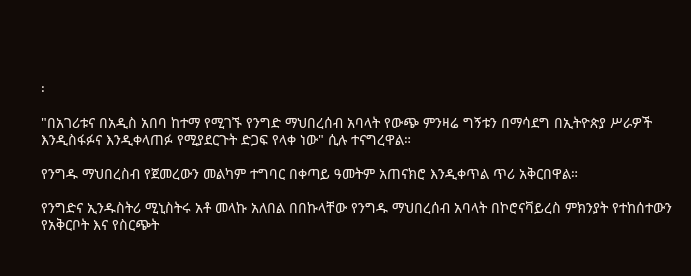፡

"በአገሪቱና በአዲስ አበባ ከተማ የሚገኙ የንግድ ማህበረሰብ አባላት የውጭ ምንዛሬ ግኝቱን በማሳደግ በኢትዮጵያ ሥራዎች እንዲስፋፉና እንዲቀላጠፉ የሚያደርጉት ድጋፍ የላቀ ነው" ሲሉ ተናግረዋል።

የንግዱ ማህበረስብ የጀመረውን መልካም ተግባር በቀጣይ ዓመትም አጠናክሮ እንዲቀጥል ጥሪ አቅርበዋል።

የንግድና ኢንዱስትሪ ሚኒስትሩ አቶ መላኩ አለበል በበኩላቸው የንግዱ ማህበረሰብ አባላት በኮሮናቫይረስ ምክንያት የተከሰተውን የአቅርቦት እና የስርጭት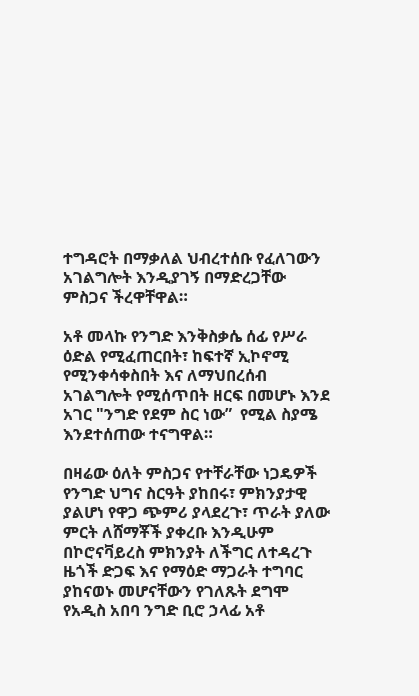ተግዳሮት በማቃለል ህብረተሰቡ የፈለገውን አገልግሎት እንዲያገኝ በማድረጋቸው ምስጋና ችረዋቸዋል።

አቶ መላኩ የንግድ እንቅስቃሴ ሰፊ የሥራ ዕድል የሚፈጠርበት፣ ከፍተኛ ኢኮኖሚ የሚንቀሳቀስበት እና ለማህበረሰብ አገልግሎት የሚሰጥበት ዘርፍ በመሆኑ እንደ አገር "ንግድ የደም ስር ነው”  የሚል ስያሜ እንደተሰጠው ተናግዋል።

በዛሬው ዕለት ምስጋና የተቸራቸው ነጋዴዎች የንግድ ህግና ስርዓት ያከበሩ፣ ምክንያታዊ ያልሆነ የዋጋ ጭምሪ ያላደረጉ፣ ጥራት ያለው ምርት ለሸማቾች ያቀረቡ እንዲሁም በኮሮናቫይረስ ምክንያት ለችግር ለተዳረጉ ዜጎች ድጋፍ እና የማዕድ ማጋራት ተግባር ያከናወኑ መሆናቸውን የገለጹት ደግሞ የአዲስ አበባ ንግድ ቢሮ ኃላፊ አቶ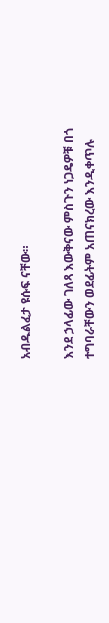አብዱልፈታ ዩሱፍ ናቸው።

እንደ ኃላፊው ገለጻ እውቅናው ምስጉን ነጋዴዎቹ በጎ ተግባራቸውን ወደፊትም አጠናክረው እንዲቀጥሉ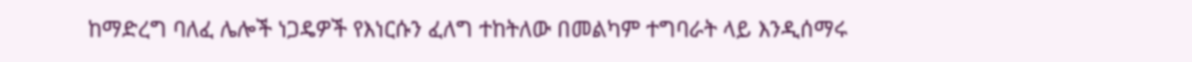ከማድረግ ባለፈ ሌሎች ነጋዴዎች የእነርሱን ፈለግ ተከትለው በመልካም ተግባራት ላይ እንዲሰማሩ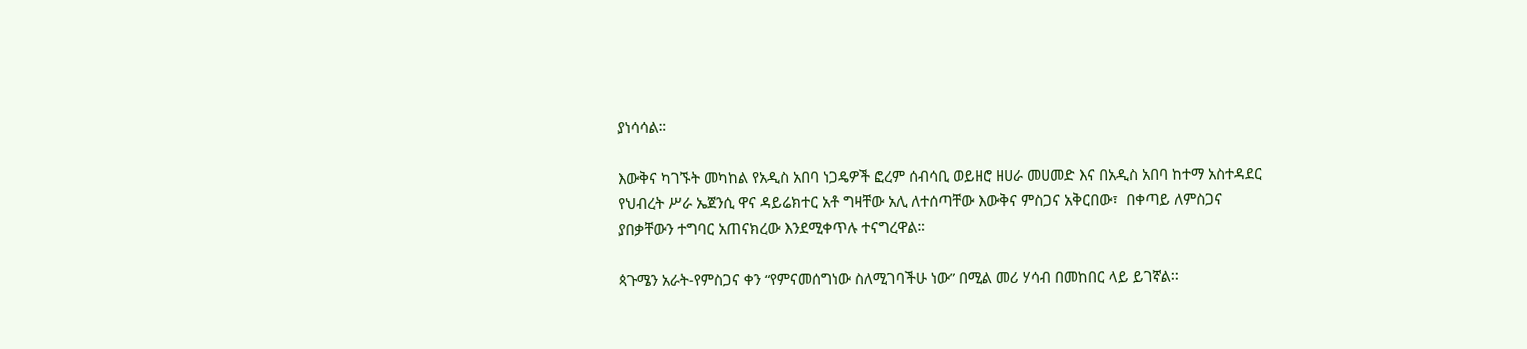ያነሳሳል።

እውቅና ካገኙት መካከል የአዲስ አበባ ነጋዴዎች ፎረም ሰብሳቢ ወይዘሮ ዘሀራ መሀመድ እና በአዲስ አበባ ከተማ አስተዳደር የህብረት ሥራ ኤጀንሲ ዋና ዳይሬክተር አቶ ግዛቸው አሊ ለተሰጣቸው እውቅና ምስጋና አቅርበው፣  በቀጣይ ለምስጋና ያበቃቸውን ተግባር አጠናክረው እንደሚቀጥሉ ተናግረዋል።

ጳጉሜን አራት-የምስጋና ቀን “የምናመሰግነው ስለሚገባችሁ ነው” በሚል መሪ ሃሳብ በመከበር ላይ ይገኛል፡፡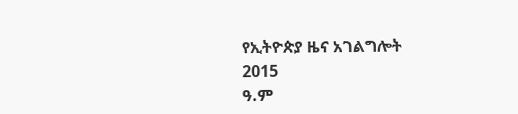የኢትዮጵያ ዜና አገልግሎት
2015
ዓ.ም